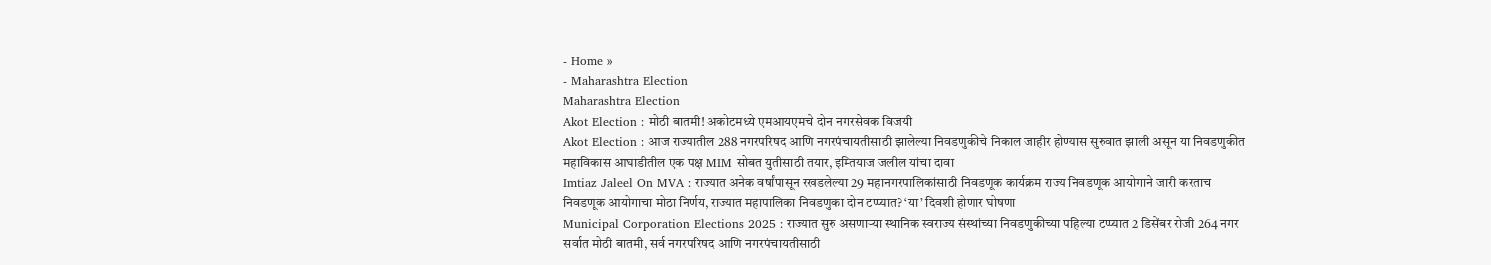- Home »
- Maharashtra Election
Maharashtra Election
Akot Election : मोठी बातमी! अकोटमध्ये एमआयएमचे दोन नगरसेवक विजयी
Akot Election : आज राज्यातील 288 नगरपरिषद आणि नगरपंचायतीसाठी झालेल्या निवडणुकीचे निकाल जाहीर होण्यास सुरुवात झाली असून या निवडणुकीत
महाविकास आघाडीतील एक पक्ष MIM सोबत युतीसाठी तयार, इम्तियाज जलील यांचा दावा
Imtiaz Jaleel On MVA : राज्यात अनेक वर्षांपासून रखडलेल्या 29 महानगरपालिकांसाठी निवडणूक कार्यक्रम राज्य निवडणूक आयोगाने जारी करताच
निवडणूक आयोगाचा मोठा निर्णय, राज्यात महापालिका निवडणुका दोन टप्प्यात? ‘या’ दिवशी होणार घोषणा
Municipal Corporation Elections 2025 : राज्यात सुरु असणाऱ्या स्थानिक स्वराज्य संस्थांच्या निवडणुकीच्या पहिल्या टप्प्यात 2 डिसेंबर रोजी 264 नगर
सर्वात मोठी बातमी, सर्व नगरपरिषद आणि नगरपंचायतीसाठी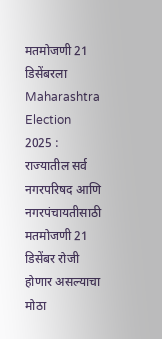मतमोजणी 21 डिसेंबरला
Maharashtra Election 2025 : राज्यातील सर्व नगरपरिषद आणि नगरपंचायतीसाठी मतमोजणी 21 डिसेंबर रोजी होणार असल्याचा मोठा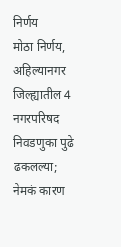निर्णय
मोठा निर्णय, अहिल्यानगर जिल्ह्यातील 4 नगरपरिषद निवडणुका पुढे ढकलल्या; नेमकं कारण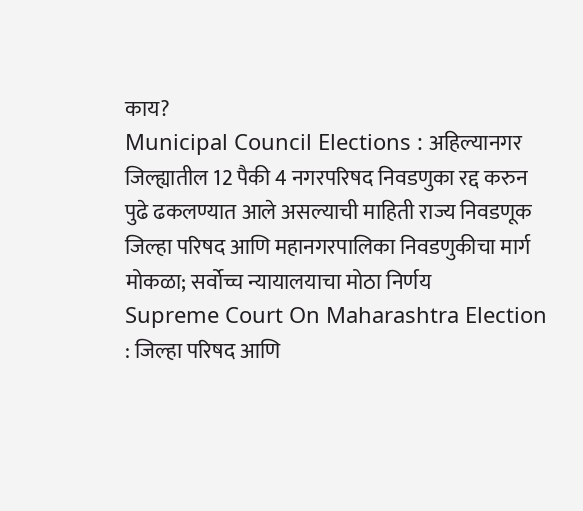काय?
Municipal Council Elections : अहिल्यानगर जिल्ह्यातील 12 पैकी 4 नगरपरिषद निवडणुका रद्द करुन पुढे ढकलण्यात आले असल्याची माहिती राज्य निवडणूक
जिल्हा परिषद आणि महानगरपालिका निवडणुकीचा मार्ग मोकळा; सर्वोच्च न्यायालयाचा मोठा निर्णय
Supreme Court On Maharashtra Election : जिल्हा परिषद आणि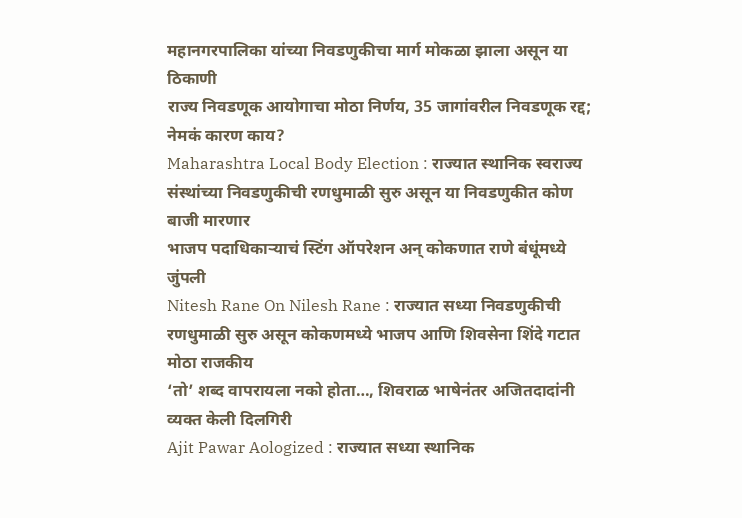महानगरपालिका यांच्या निवडणुकीचा मार्ग मोकळा झाला असून या ठिकाणी
राज्य निवडणूक आयोगाचा मोठा निर्णय, 35 जागांवरील निवडणूक रद्द; नेमकं कारण काय?
Maharashtra Local Body Election : राज्यात स्थानिक स्वराज्य संस्थांच्या निवडणुकीची रणधुमाळी सुरु असून या निवडणुकीत कोण बाजी मारणार
भाजप पदाधिकाऱ्याचं स्टिंग ऑपरेशन अन् कोकणात राणे बंधूंमध्ये जुंपली
Nitesh Rane On Nilesh Rane : राज्यात सध्या निवडणुकीची रणधुमाळी सुरु असून कोकणमध्ये भाजप आणि शिवसेना शिंदे गटात मोठा राजकीय
‘तो’ शब्द वापरायला नको होता…, शिवराळ भाषेनंतर अजितदादांनी व्यक्त केली दिलगिरी
Ajit Pawar Aologized : राज्यात सध्या स्थानिक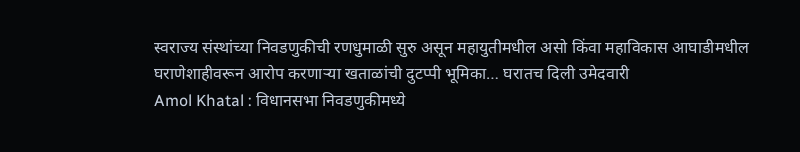स्वराज्य संस्थांच्या निवडणुकीची रणधुमाळी सुरु असून महायुतीमधील असो किंवा महाविकास आघाडीमधील
घराणेशाहीवरून आरोप करणाऱ्या खताळांची दुटप्पी भूमिका… घरातच दिली उमेदवारी
Amol Khatal : विधानसभा निवडणुकीमध्ये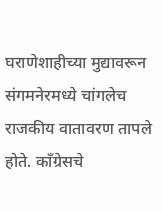घराणेशाहीच्या मुद्यावरून संगमनेरमध्ये चांगलेच राजकीय वातावरण तापले होते. काँग्रेसचे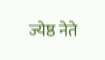ज्येष्ठ नेते